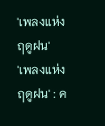'เพลงแห่งฤดูฝน'
'เพลงแห่งฤดูฝน' : ค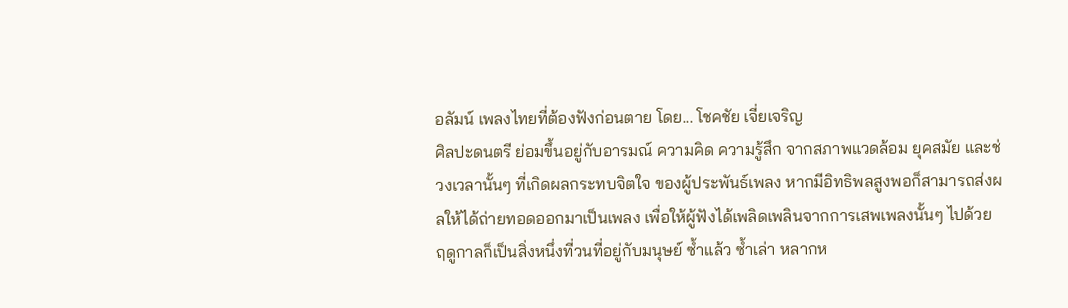อลัมน์ เพลงไทยที่ต้องฟังก่อนตาย โดย... โชคชัย เจี่ยเจริญ
ศิลปะดนตรี ย่อมขึ้นอยู่กับอารมณ์ ความคิด ความรู้สึก จากสภาพแวดล้อม ยุคสมัย และช่วงเวลานั้นๆ ที่เกิดผลกระทบจิตใจ ของผู้ประพันธ์เพลง หากมีอิทธิพลสูงพอก็สามารถส่งผลให้ได้ถ่ายทอดออกมาเป็นเพลง เพื่อให้ผู้ฟังได้เพลิดเพลินจากการเสพเพลงนั้นๆ ไปด้วย
ฤดูกาลก็เป็นสิ่งหนึ่งที่วนที่อยู่กับมนุษย์ ซ้ำแล้ว ซ้ำเล่า หลากห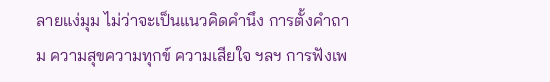ลายแง่มุม ไม่ว่าจะเป็นแนวคิดคำนึง การตั้งคำถาม ความสุขความทุกข์ ความเสียใจ ฯลฯ การฟังเพ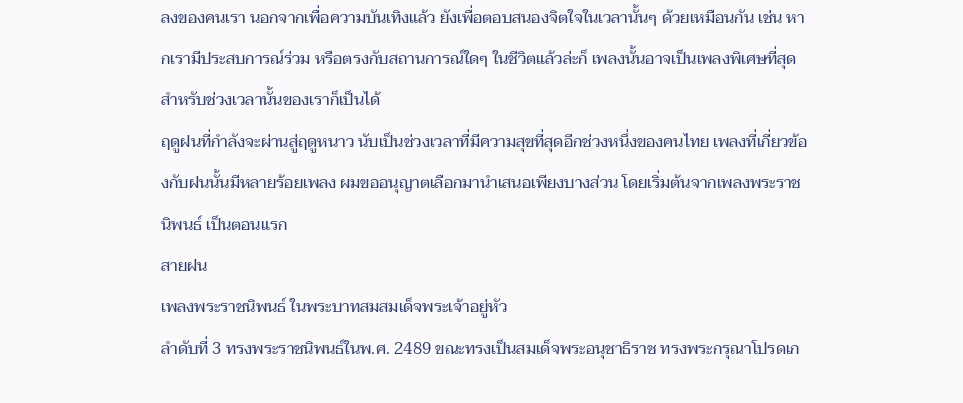ลงของคนเรา นอกจากเพื่อความบันเทิงแล้ว ยังเพื่อตอบสนองจิตใจในเวลานั้นๆ ด้วยเหมือนกัน เช่น หากเรามีประสบการณ์ร่วม หรือตรงกับสถานการณ์ใดๆ ในชีวิตแล้วล่ะก็ เพลงนั้นอาจเป็นเพลงพิเศษที่สุดสำหรับช่วงเวลานั้นของเราก็เป็นได้
ฤดูฝนที่กำลังจะผ่านสู่ฤดูหนาว นับเป็นช่วงเวลาที่มีความสุขที่สุดอีกช่วงหนึ่งของคนไทย เพลงที่เกี่ยวข้องกับฝนนั้นมีหลายร้อยเพลง ผมขออนุญาตเลือกมานำเสนอเพียงบางส่วน โดยเริ่มต้นจากเพลงพระราชนิพนธ์ เป็นตอนแรก
สายฝน
เพลงพระราชนิพนธ์ ในพระบาทสมสมเด็จพระเจ้าอยู่หัว
ลำดับที่ 3 ทรงพระราชนิพนธ์ในพ.ศ. 2489 ขณะทรงเป็นสมเด็จพระอนุชาธิราช ทรงพระกรุณาโปรดเก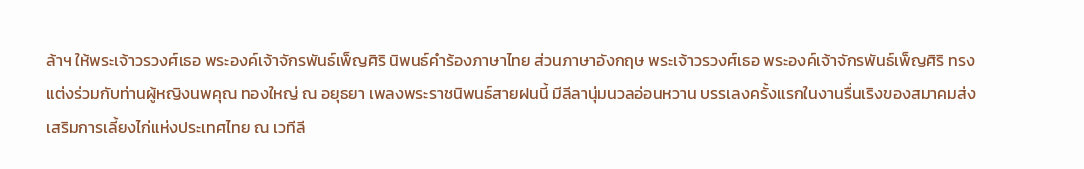ล้าฯ ให้พระเจ้าวรวงศ์เธอ พระองค์เจ้าจักรพันธ์เพ็ญศิริ นิพนธ์คำร้องภาษาไทย ส่วนภาษาอังกฤษ พระเจ้าวรวงศ์เธอ พระองค์เจ้าจักรพันธ์เพ็ญศิริ ทรงแต่งร่วมกับท่านผู้หญิงนพคุณ ทองใหญ่ ณ อยุธยา เพลงพระราชนิพนธ์สายฝนนี้ มีลีลานุ่มนวลอ่อนหวาน บรรเลงครั้งแรกในงานรื่นเริงของสมาคมส่งเสริมการเลี้ยงไก่แห่งประเทศไทย ณ เวทีลี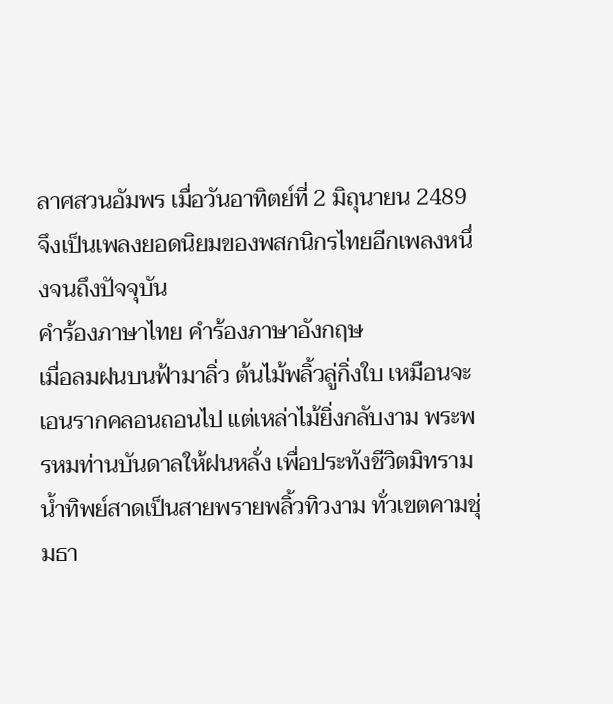ลาศสวนอัมพร เมื่อวันอาทิตย์ที่ 2 มิถุนายน 2489 จึงเป็นเพลงยอดนิยมของพสกนิกรไทยอีกเพลงหนึ่งจนถึงปัจจุบัน
คำร้องภาษาไทย คำร้องภาษาอังกฤษ
เมื่อลมฝนบนฟ้ามาลิ่ว ต้นไม้พลิ้วลู่กิ่งใบ เหมือนจะเอนรากคลอนถอนไป แต่เหล่าไม้ยิ่งกลับงาม พระพรหมท่านบันดาลให้ฝนหลั่ง เพื่อประทังชีวิตมิทราม น้ำทิพย์สาดเป็นสายพรายพลิ้วทิวงาม ทั่วเขตคามชุ่มธา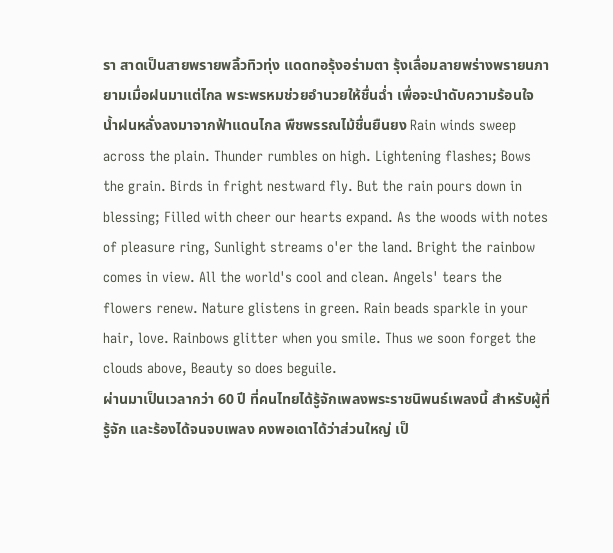รา สาดเป็นสายพรายพลิ้วทิวทุ่ง แดดทอรุ้งอร่ามตา รุ้งเลื่อมลายพร่างพรายนภา ยามเมื่อฝนมาแต่ไกล พระพรหมช่วยอำนวยให้ชื่นฉ่ำ เพื่อจะนำดับความร้อนใจ น้ำฝนหลั่งลงมาจากฟ้าแดนไกล พืชพรรณไม้ชื่นยืนยง Rain winds sweep across the plain. Thunder rumbles on high. Lightening flashes; Bows the grain. Birds in fright nestward fly. But the rain pours down in blessing; Filled with cheer our hearts expand. As the woods with notes of pleasure ring, Sunlight streams o'er the land. Bright the rainbow comes in view. All the world's cool and clean. Angels' tears the flowers renew. Nature glistens in green. Rain beads sparkle in your hair, love. Rainbows glitter when you smile. Thus we soon forget the clouds above, Beauty so does beguile.
ผ่านมาเป็นเวลากว่า 60 ปี ที่คนไทยได้รู้จักเพลงพระราชนิพนธ์เพลงนี้ สำหรับผู้ที่รู้จัก และร้องได้จนจบเพลง คงพอเดาได้ว่าส่วนใหญ่ เป็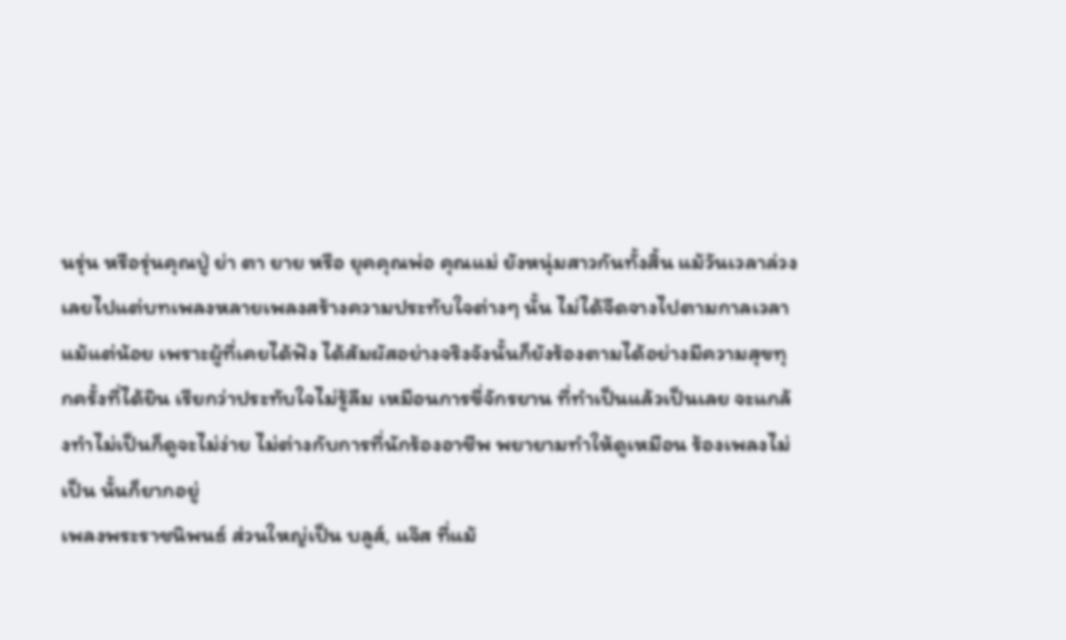นรุ่น หรือรุ่นคุณปู่ ย่า ตา ยาย หรือ ยุคคุณพ่อ คุณแม่ ยังหนุ่มสาวกันทั้งสิ้น แม้วันเวลาล่วงเลยไปแต่บทเพลงหลายเพลงสร้างความประทับใจต่างๆ นั้น ไม่ได้จืดจางไปตามกาลเวลาแม้แต่น้อย เพราะผู้ที่เคยได้ฟัง ได้สัมผัสอย่างจริงจังนั้นก็ยังร้องตามได้อย่างมีความสุขทุกครั้งที่ได้ยิน เรียกว่าประทับใจไม่รู้ลืม เหมือนการขี่จักรยาน ที่ทำเป็นแล้วเป็นเลย จะแกล้งทำไม่เป็นก็ดูจะไม่ง่าย ไม่ต่างกับการที่นักร้องอาชีพ พยายามทำให้ดูเหมือน ร้องเพลงไม่เป็น นั้นก็ยากอยู่
เพลงพระราชนิพนธ์ ส่วนใหญ่เป็น บลูส์, แจ๊ส ที่แม้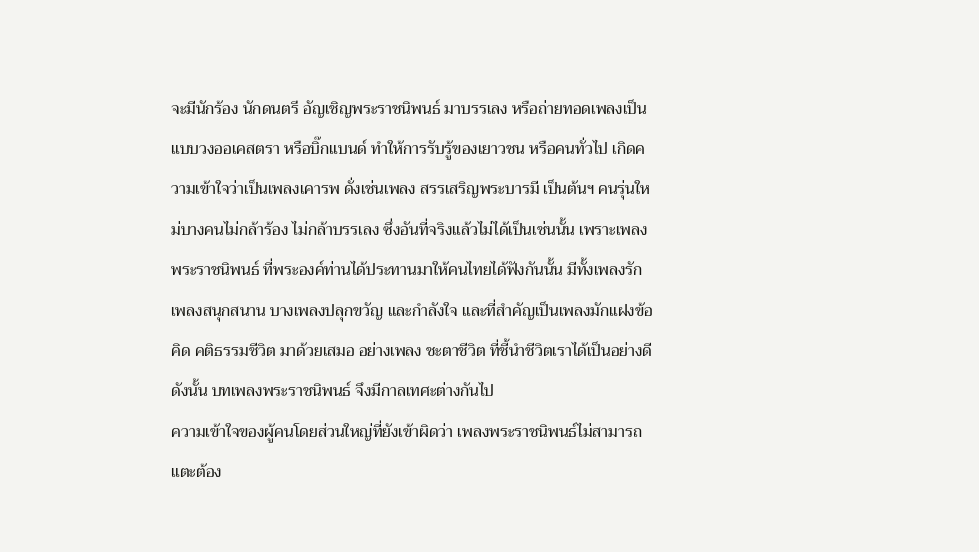จะมีนักร้อง นักดนตรี อัญเชิญพระราชนิพนธ์ มาบรรเลง หรือถ่ายทอดเพลงเป็นแบบวงออเคสตรา หรือบิ๊กแบนด์ ทำให้การรับรู้ของเยาวชน หรือคนทั่วไป เกิดความเข้าใจว่าเป็นเพลงเคารพ ดั่งเช่นเพลง สรรเสริญพระบารมี เป็นต้นฯ คนรุ่นใหม่บางคนไม่กล้าร้อง ไม่กล้าบรรเลง ซึ่งอันที่จริงแล้วไม่ได้เป็นเช่นนั้น เพราะเพลงพระราชนิพนธ์ ที่พระองค์ท่านได้ประทานมาให้คนไทยได้ฟังกันนั้น มีทั้งเพลงรัก เพลงสนุกสนาน บางเพลงปลุกขวัญ และกำลังใจ และที่สำคัญเป็นเพลงมักแฝงข้อคิด คติธรรมชีวิต มาด้วยเสมอ อย่างเพลง ชะตาชีวิต ที่ชี้นำชีวิตเราได้เป็นอย่างดี ดังนั้น บทเพลงพระราชนิพนธ์ จึงมีกาลเทศะต่างกันไป
ความเข้าใจของผู้คนโดยส่วนใหญ่ที่ยังเข้าผิดว่า เพลงพระราชนิพนธ์ไม่สามารถแตะต้อง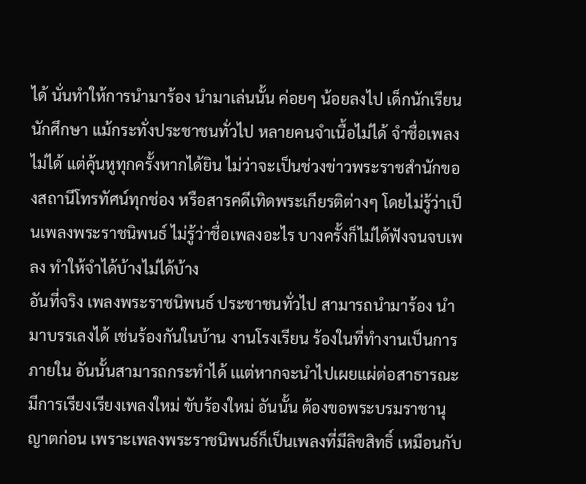ได้ นั่นทำให้การนำมาร้อง นำมาเล่นนั้น ค่อยๆ น้อยลงไป เด็กนักเรียน นักศึกษา แม้กระทั่งประชาชนทั่วไป หลายคนจำเนื้อไม่ได้ จำชื่อเพลงไม่ได้ แต่คุ้นหูทุกครั้งหากได้ยิน ไม่ว่าจะเป็นช่วงข่าวพระราชสำนักของสถานีโทรทัศน์ทุกช่อง หรือสารคดีเทิดพระเกียรติต่างๆ โดยไม่รู้ว่าเป็นเพลงพระราชนิพนธ์ ไม่รู้ว่าชื่อเพลงอะไร บางครั้งก็ไม่ได้ฟังจนจบเพลง ทำให้จำได้บ้างไม่ได้บ้าง
อันที่จริง เพลงพระราชนิพนธ์ ประชาชนทั่วไป สามารถนำมาร้อง นำมาบรรเลงได้ เช่นร้องกันในบ้าน งานโรงเรียน ร้องในที่ทำงานเป็นการภายใน อันนั้นสามารถกระทำได้ เแต่หากจะนำไปเผยแผ่ต่อสาธารณะ มีการเรียงเรียงเพลงใหม่ ขับร้องใหม่ อันนั้น ต้องขอพระบรมราชานุญาตก่อน เพราะเพลงพระราชนิพนธ์ก็เป็นเพลงที่มีลิขสิทธิ์ เหมือนกับ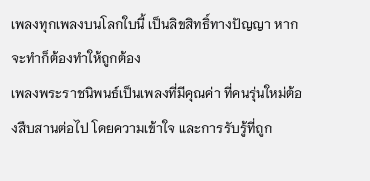เพลงทุกเพลงบนโลกใบนี้ เป็นลิขสิทธิ์ทางปัญญา หากจะทำก็ต้องทำให้ถูกต้อง
เพลงพระราชนิพนธ์เป็นเพลงที่มีคุณค่า ที่คนรุ่นใหม่ต้องสืบสานต่อไป โดยความเข้าใจ และการรับรู้ที่ถูก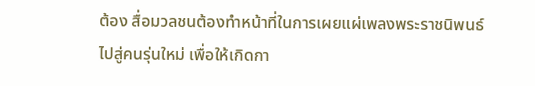ต้อง สื่อมวลชนต้องทำหน้าที่ในการเผยแผ่เพลงพระราชนิพนธ์ไปสู่คนรุ่นใหม่ เพื่อให้เกิดกา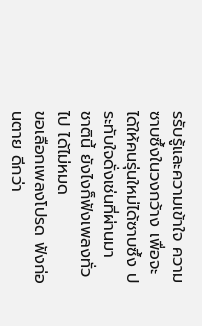รรับรู้และความเข้าใจ ความซาบซึ้งในวงกว้าง เพื่อจะได้ให้คนรุ่นใหม่ได้ซาบซึ้ง ประทับใจดั่งเช่นที่ผ่านมา
ชาตินี้ ยังไงก็ฟังเพลงทั่วไป ได้ไม่หมด
ขอเลือกเพลงโปรด ฟังก่อนตาย ดีกว่า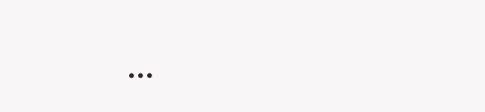...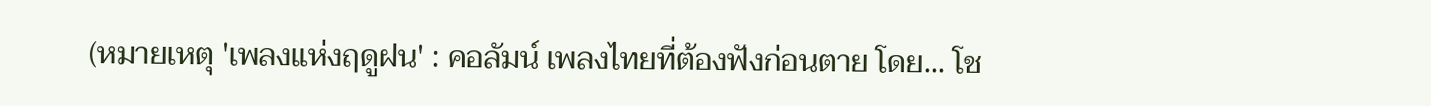(หมายเหตุ 'เพลงแห่งฤดูฝน' : คอลัมน์ เพลงไทยที่ต้องฟังก่อนตาย โดย... โช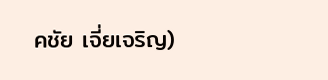คชัย เจี่ยเจริญ)